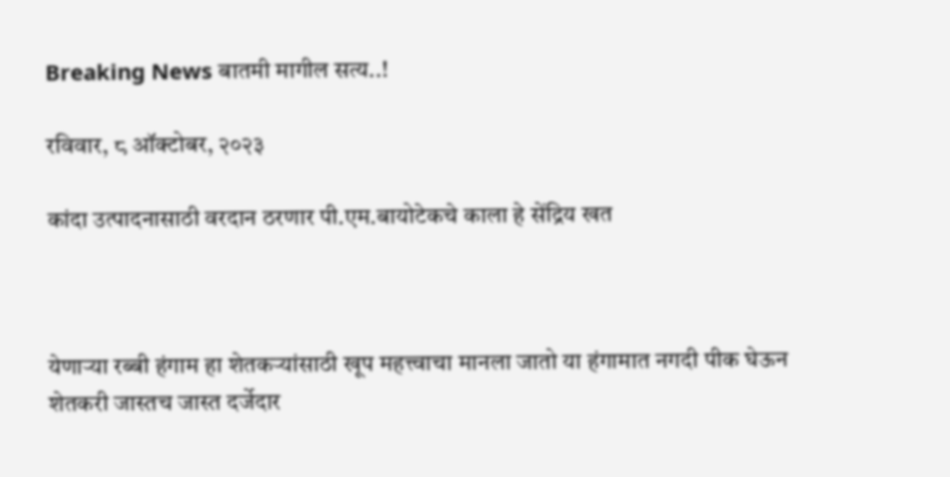Breaking News बातमी मागील सत्य..!

रविवार, ८ ऑक्टोबर, २०२३

कांदा उत्पादनासाठी वरदान ठरणार पी.एम.बायोटेकचे काला हे सेंद्रिय खत



येणाऱ्या रब्बी हंगाम हा शेतकऱ्यांसाठी खूप महत्त्वाचा मानला जातो या हंगामात नगदी पीक घेऊन शेतकरी जास्तच जास्त दर्जेदार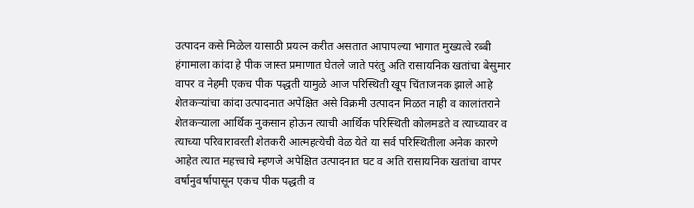उत्पादन कसे मिळेल यासाठी प्रयत्न करीत असतात आपापल्या भागात मुख्यत्वे रब्बी हंगामाला कांदा हे पीक जास्त प्रमाणात घेतले जाते परंतु अति रासायनिक खतांचा बेसुमार वापर व नेहमी एकच पीक पद्धती यामुळे आज परिस्थिती खूप चिंताजनक झाले आहे शेतकऱ्यांचा कांदा उत्पादनात अपेक्षित असे विक्रमी उत्पादन मिळत नाही व कालांतराने शेतकऱ्याला आर्थिक नुकसान होऊन त्याची आर्थिक परिस्थिती कोलमडते व त्याच्यावर व त्याच्या परिवारावरती शेतकरी आत्महत्येची वेळ येते या सर्व परिस्थितीला अनेक कारणे आहेत त्यात महत्त्वाचे म्हणजे अपेक्षित उत्पादनात घट व अति रासायनिक खतांचा वापर वर्षानुवर्षापासून एकच पीक पद्धती व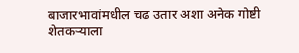बाजारभावांमधील चढ उतार अशा अनेक गोष्टी शेतकऱ्याला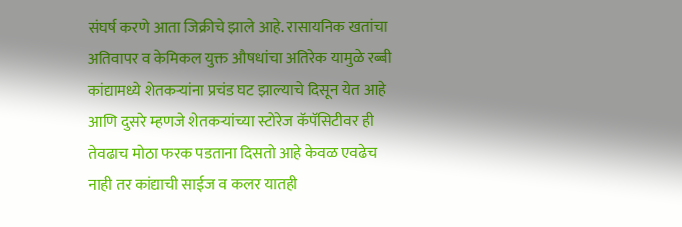संघर्ष करणे आता जिक्रीचे झाले आहे. रासायनिक खतांचा अतिवापर व केमिकल युक्त औषधांचा अतिरेक यामुळे रब्बी कांद्यामध्ये शेतकऱ्यांना प्रचंड घट झाल्याचे दिसून येत आहे आणि दुसरे म्हणजे शेतकऱ्यांच्या स्टोरेज कॅपॅसिटीवर ही तेवढाच मोठा फरक पडताना दिसतो आहे केवळ एवढेच नाही तर कांद्याची साईज व कलर यातही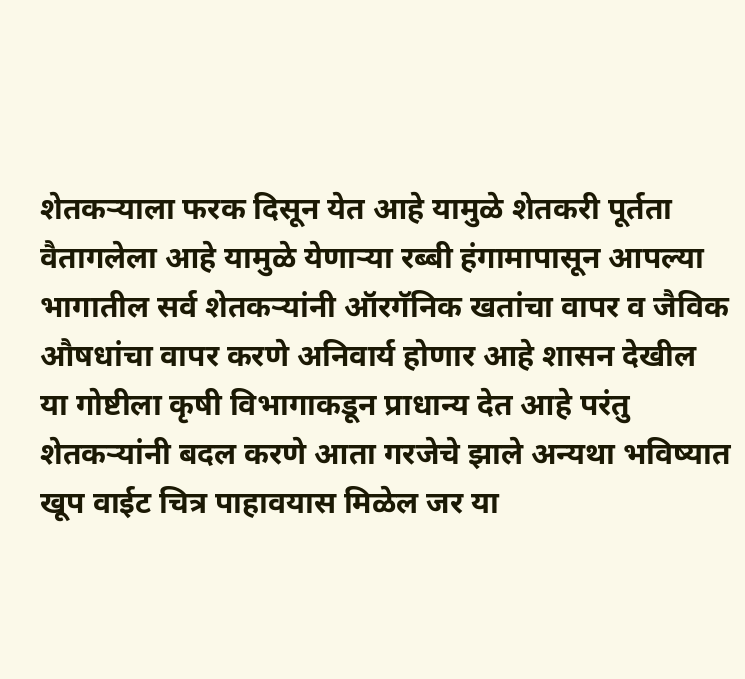शेतकऱ्याला फरक दिसून येत आहे यामुळे शेतकरी पूर्तता वैतागलेला आहे यामुळे येणाऱ्या रब्बी हंगामापासून आपल्या भागातील सर्व शेतकऱ्यांनी ऑरगॅनिक खतांचा वापर व जैविक औषधांचा वापर करणे अनिवार्य होणार आहे शासन देखील या गोष्टीला कृषी विभागाकडून प्राधान्य देत आहे परंतु शेतकऱ्यांनी बदल करणे आता गरजेचे झाले अन्यथा भविष्यात खूप वाईट चित्र पाहावयास मिळेल जर या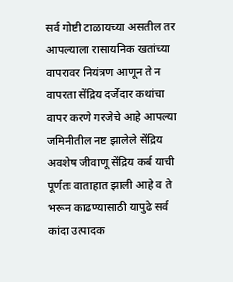सर्व गोष्टी टाळायच्या असतील तर आपल्याला रासायनिक खतांच्या वापरावर नियंत्रण आणून ते न वापरता सेंद्रिय दर्जेदार कथांचा वापर करणे गरजेचे आहे आपल्या जमिनीतील नष्ट झालेले सेंद्रिय अवशेष जीवाणू सेंद्रिय कर्ब याची पूर्णतः वाताहात झाली आहे व ते भरून काढण्यासाठी यापुढे सर्व कांदा उत्पादक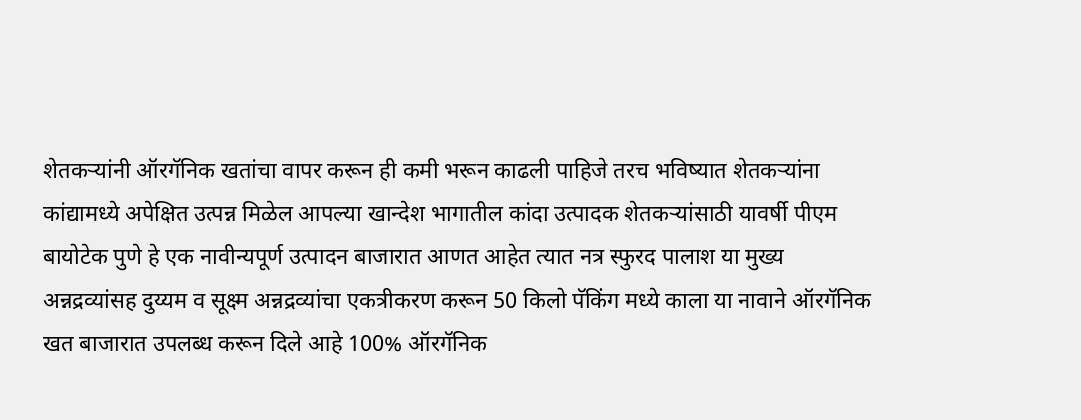शेतकऱ्यांनी ऑरगॅनिक खतांचा वापर करून ही कमी भरून काढली पाहिजे तरच भविष्यात शेतकऱ्यांना कांद्यामध्ये अपेक्षित उत्पन्न मिळेल आपल्या खान्देश भागातील कांदा उत्पादक शेतकऱ्यांसाठी यावर्षी पीएम बायोटेक पुणे हे एक नावीन्यपूर्ण उत्पादन बाजारात आणत आहेत त्यात नत्र स्फुरद पालाश या मुख्य अन्नद्रव्यांसह दुय्यम व सूक्ष्म अन्नद्रव्यांचा एकत्रीकरण करून 50 किलो पॅकिंग मध्ये काला या नावाने ऑरगॅनिक खत बाजारात उपलब्ध करून दिले आहे 100% ऑरगॅनिक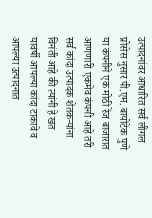उत्पादनांवर आधारित सर्व लीगल प्रोसेस नुसार पी.एम. बायोटेक पुणे या कंपनीने एक मोठी रेंज बाजारात आणणारी एकमेव कंपनी आहे तरी सर्व कांदा उत्पादक शेतकऱ्यांना विनंती आहे की त्यांनी हे खत यावर्षी आपल्या कांदा टाकावे व आपल्या उत्पादनात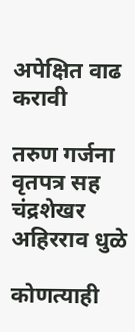अपेक्षित वाढ करावी

तरुण गर्जना वृतपत्र सह
चंद्रशेखर अहिरराव धुळे

कोणत्याही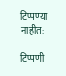टिप्पण्‍या नाहीत:

टिप्पणी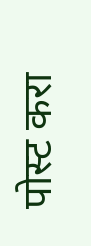पोस्ट करा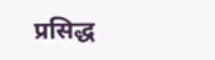प्रसिद्ध